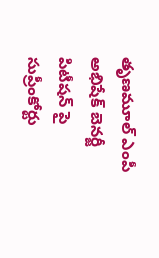తృణమూల్ ఎంపీ అభిషేక్ బెనర్జీ పిటీషన్ పై సుప్రీంకోర్టు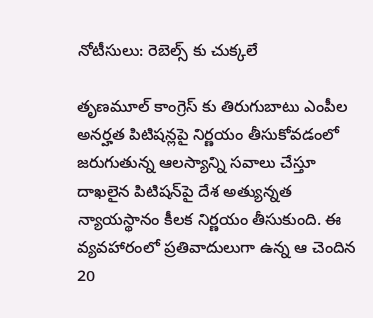నోటీసులు: రెబెల్స్ కు చుక్కలే

తృణమూల్ కాంగ్రెస్ కు తిరుగుబాటు ఎంపీల అనర్హత పిటిషన్లపై నిర్ణయం తీసుకోవడంలో జరుగుతున్న ఆలస్యాన్ని సవాలు చేస్తూ దాఖలైన పిటిషన్‌పై దేశ అత్యున్నత న్యాయస్థానం కీలక నిర్ణయం తీసుకుంది. ఈ వ్యవహారంలో ప్రతివాదులుగా ఉన్న ఆ చెందిన 20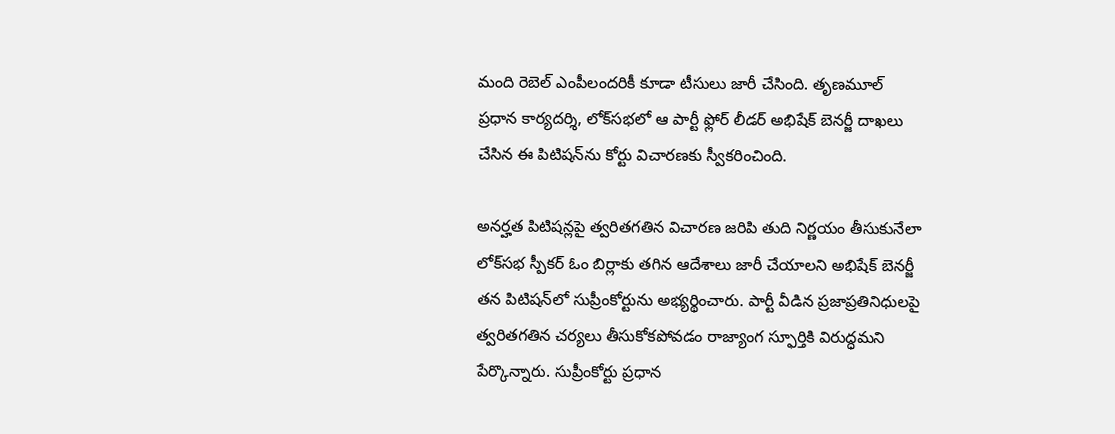మంది రెబెల్ ఎంపీలందరికీ కూడా టీసులు జారీ చేసింది. తృణమూల్ ప్రధాన కార్యదర్శి, లోక్‌సభలో ఆ పార్టీ ఫ్లోర్ లీడర్ అభిషేక్ బెనర్జీ దాఖలు చేసిన ఈ పిటిషన్‌ను కోర్టు విచారణకు స్వీకరించింది.

అనర్హత పిటిషన్లపై త్వరితగతిన విచారణ జరిపి తుది నిర్ణయం తీసుకునేలా లోక్‌సభ స్పీకర్ ఓం బిర్లాకు తగిన ఆదేశాలు జారీ చేయాలని అభిషేక్ బెనర్జీ తన పిటిషన్‌లో సుప్రీంకోర్టును అభ్యర్థించారు. పార్టీ వీడిన ప్రజాప్రతినిధులపై త్వరితగతిన చర్యలు తీసుకోకపోవడం రాజ్యాంగ స్ఫూర్తికి విరుద్ధమని పేర్కొన్నారు. సుప్రీంకోర్టు ప్రధాన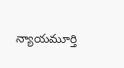న్యాయమూర్తి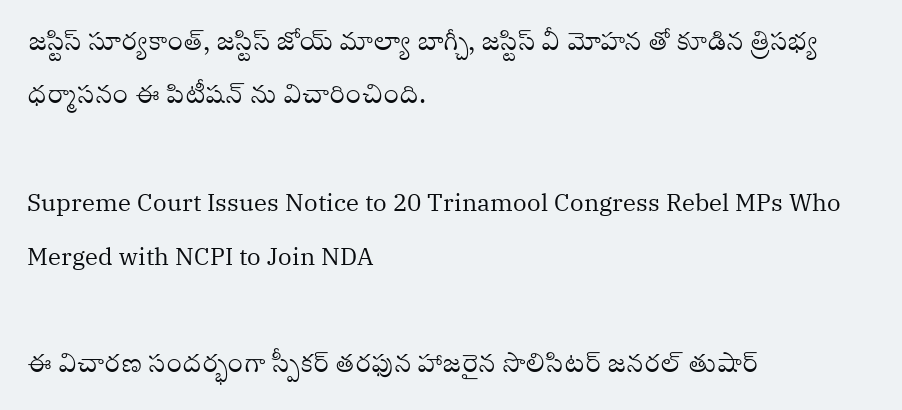జస్టిస్ సూర్యకాంత్, జస్టిస్ జోయ్ మాల్యా బాగ్చీ, జస్టిస్ వీ మోహన తో కూడిన త్రిసభ్య ధర్మాసనం ఈ పిటీషన్ ను విచారించింది.

Supreme Court Issues Notice to 20 Trinamool Congress Rebel MPs Who Merged with NCPI to Join NDA

ఈ విచారణ సందర్భంగా స్పీకర్ తరఫున హాజరైన సొలిసిటర్ జనరల్ తుషార్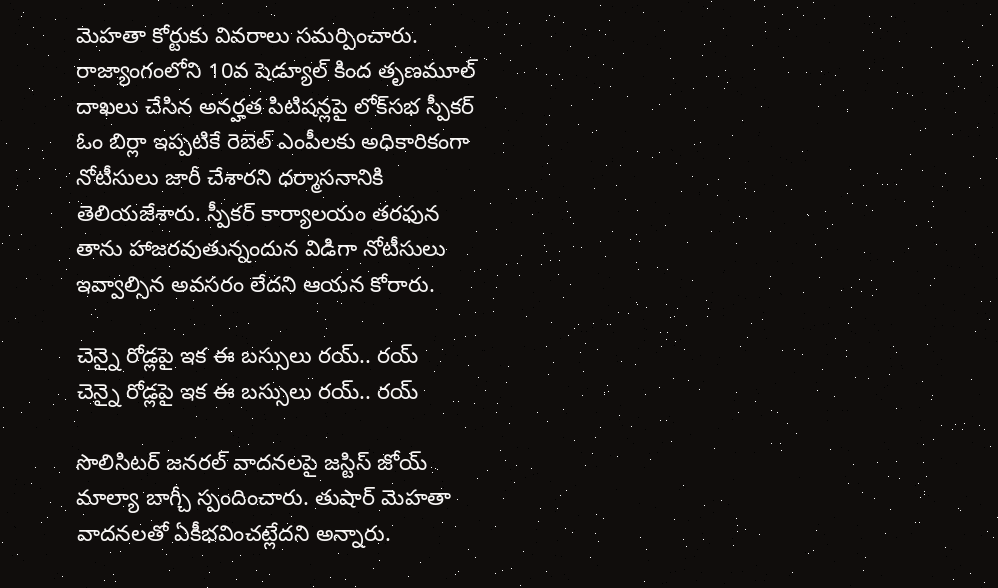మెహతా కోర్టుకు వివరాలు సమర్పించారు. రాజ్యాంగంలోని 10వ షెడ్యూల్ కింద తృణమూల్ దాఖలు చేసిన అనర్హత పిటిషన్లపై లోక్‌సభ స్పీకర్ ఓం బిర్లా ఇప్పటికే రెబెల్ ఎంపీలకు అధికారికంగా నోటీసులు జారీ చేశారని ధర్మాసనానికి తెలియజేశారు. స్పీకర్ కార్యాలయం తరఫున తాను హాజరవుతున్నందున విడిగా నోటీసులు ఇవ్వాల్సిన అవసరం లేదని ఆయన కోరారు.

చెన్నై రోడ్లపై ఇక ఈ బస్సులు రయ్.. రయ్
చెన్నై రోడ్లపై ఇక ఈ బస్సులు రయ్.. రయ్

సొలిసిటర్ జనరల్ వాదనలపై జస్టిస్ జోయ్ మాల్యా బాగ్చీ స్పందించారు. తుషార్ మెహతా వాదనలతో ఏకీభవించట్లేదని అన్నారు.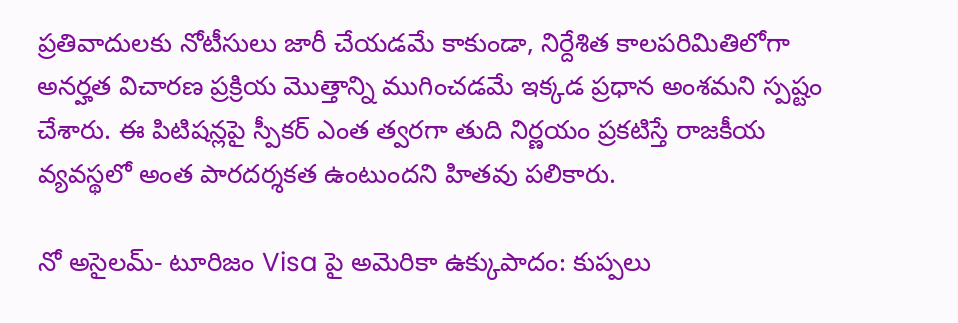ప్రతివాదులకు నోటీసులు జారీ చేయడమే కాకుండా, నిర్దేశిత కాలపరిమితిలోగా అనర్హత విచారణ ప్రక్రియ మొత్తాన్ని ముగించడమే ఇక్కడ ప్రధాన అంశమని స్పష్టం చేశారు. ఈ పిటిషన్లపై స్పీకర్ ఎంత త్వరగా తుది నిర్ణయం ప్రకటిస్తే రాజకీయ వ్యవస్థలో అంత పారదర్శకత ఉంటుందని హితవు పలికారు.

నో అసైలమ్- టూరిజం Visa పై అమెరికా ఉక్కుపాదం: కుప్పలు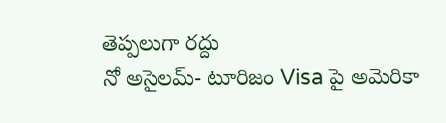తెప్పలుగా రద్దు
నో అసైలమ్- టూరిజం Visa పై అమెరికా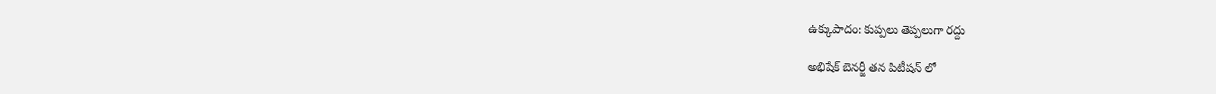ఉక్కుపాదం: కుప్పలు తెప్పలుగా రద్దు

అభిషేక్ బెనర్జీ తన పిటీషన్ లో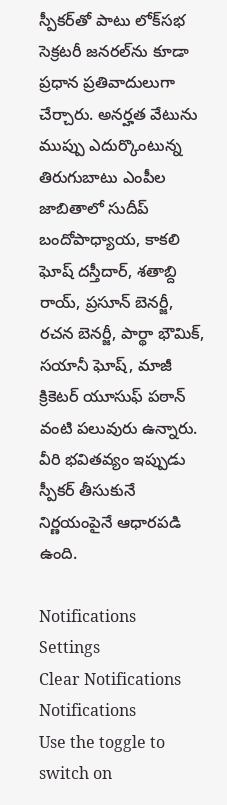స్పీకర్‌తో పాటు లోక్‌సభ సెక్రటరీ జనరల్‌ను కూడా ప్రధాన ప్రతివాదులుగా చేర్చారు. అనర్హత వేటును ముప్పు ఎదుర్కొంటున్న తిరుగుబాటు ఎంపీల జాబితాలో సుదీప్ బందోపాధ్యాయ, కాకలి ఘోష్ దస్తీదార్, శతాబ్ది రాయ్, ప్రసూన్ బెనర్జీ, రచన బెనర్జీ, పార్థా భౌమిక్, సయానీ ఘోష్, మాజీ క్రికెటర్ యూసుఫ్ పఠాన్ వంటి పలువురు ఉన్నారు. వీరి భవితవ్యం ఇప్పుడు స్పీకర్ తీసుకునే నిర్ణయంపైనే ఆధారపడి ఉంది.

Notifications
Settings
Clear Notifications
Notifications
Use the toggle to switch on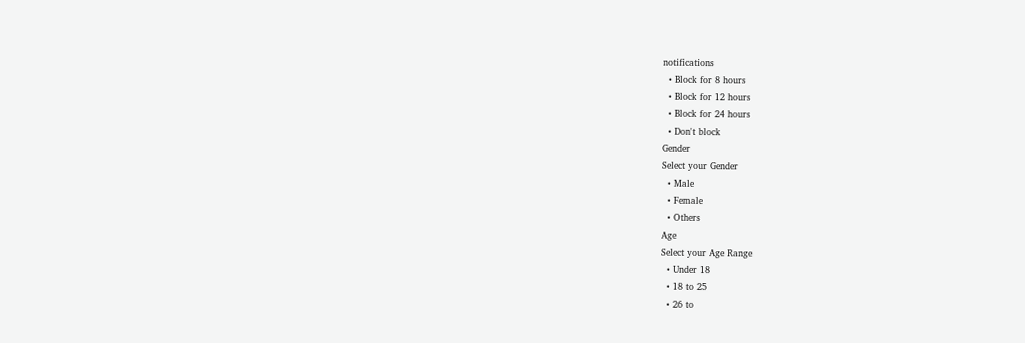notifications
  • Block for 8 hours
  • Block for 12 hours
  • Block for 24 hours
  • Don't block
Gender
Select your Gender
  • Male
  • Female
  • Others
Age
Select your Age Range
  • Under 18
  • 18 to 25
  • 26 to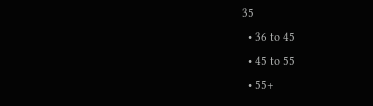35
  • 36 to 45
  • 45 to 55
  • 55+